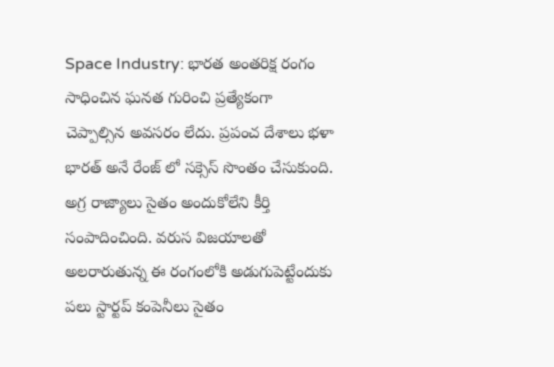Space Industry: భారత అంతరిక్ష రంగం సాధించిన ఘనత గురించి ప్రత్యేకంగా చెప్పాల్సిన అవసరం లేదు. ప్రపంచ దేశాలు భళా భారత్ అనే రేంజ్ లో సక్సెస్ సొంతం చేసుకుంది. అగ్ర రాజ్యాలు సైతం అందుకోలేని కీర్తి సంపాదించింది. వరుస విజయాలతో అలరారుతున్న ఈ రంగంలోకి అడుగుపెట్టేందుకు పలు స్టార్టప్ కంపెనీలు సైతం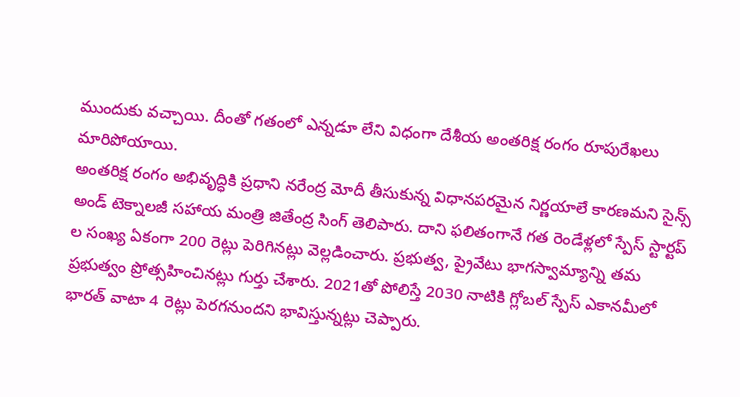ముందుకు వచ్చాయి. దీంతో గతంలో ఎన్నడూ లేని విధంగా దేశీయ అంతరిక్ష రంగం రూపురేఖలు మారిపోయాయి.
అంతరిక్ష రంగం అభివృద్ధికి ప్రధాని నరేంద్ర మోదీ తీసుకున్న విధానపరమైన నిర్ణయాలే కారణమని సైన్స్ అండ్ టెక్నాలజీ సహాయ మంత్రి జితేంద్ర సింగ్ తెలిపారు. దాని ఫలితంగానే గత రెండేళ్లలో స్పేస్ స్టార్టప్ ల సంఖ్య ఏకంగా 200 రెట్లు పెరిగినట్లు వెల్లడించారు. ప్రభుత్వ, ప్రైవేటు భాగస్వామ్యాన్ని తమ ప్రభుత్వం ప్రోత్సహించినట్లు గుర్తు చేశారు. 2021తో పోలిస్తే 2030 నాటికి గ్లోబల్ స్పేస్ ఎకానమీలో భారత్ వాటా 4 రెట్లు పెరగనుందని భావిస్తున్నట్లు చెప్పారు.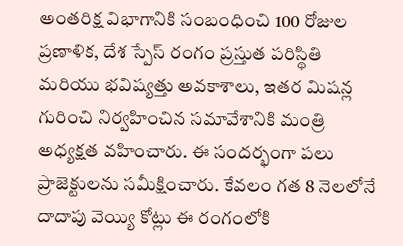అంతరిక్ష విభాగానికి సంబంధించి 100 రోజుల ప్రణాళిక, దేశ స్పేస్ రంగం ప్రస్తుత పరిస్థితి మరియు భవిష్యత్తు అవకాశాలు, ఇతర మిషన్ల గురించి నిర్వహించిన సమావేశానికి మంత్రి అధ్యక్షత వహించారు. ఈ సందర్భంగా పలు ప్రాజెక్టులను సమీక్షించారు. కేవలం గత 8 నెలలోనే దాదాపు వెయ్యి కోట్లు ఈ రంగంలోకి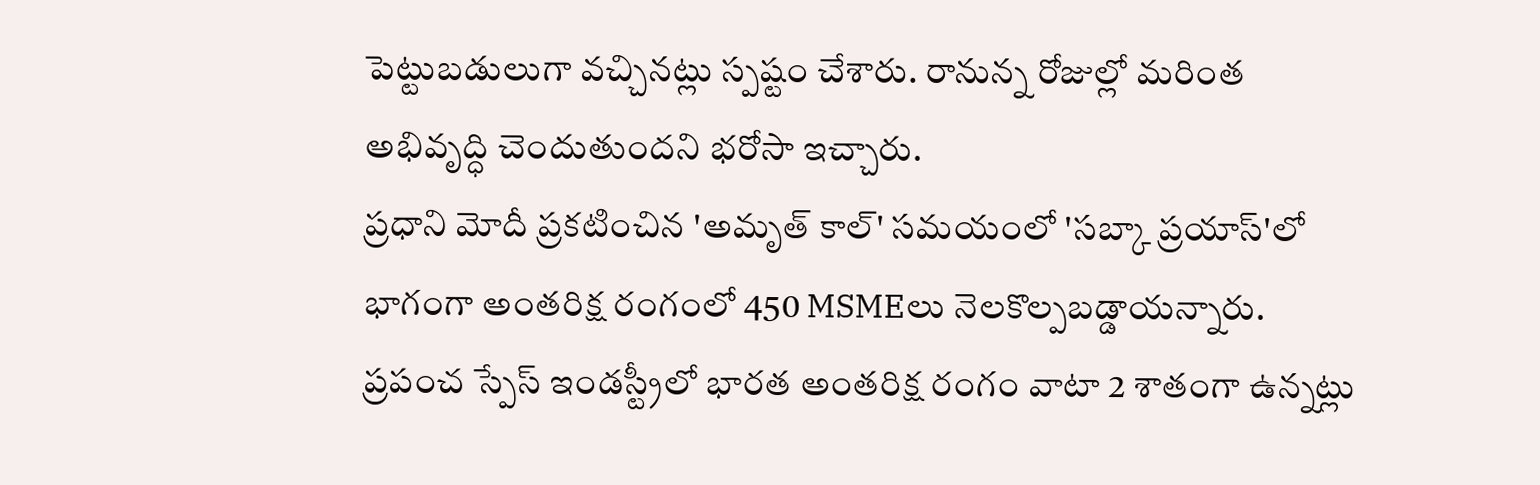పెట్టుబడులుగా వచ్చినట్లు స్పష్టం చేశారు. రానున్న రోజుల్లో మరింత అభివృద్ధి చెందుతుందని భరోసా ఇచ్చారు.
ప్రధాని మోదీ ప్రకటించిన 'అమృత్ కాల్' సమయంలో 'సబ్కా ప్రయాస్'లో భాగంగా అంతరిక్ష రంగంలో 450 MSMEలు నెలకొల్పబడ్డాయన్నారు. ప్రపంచ స్పేస్ ఇండస్ట్రీలో భారత అంతరిక్ష రంగం వాటా 2 శాతంగా ఉన్నట్లు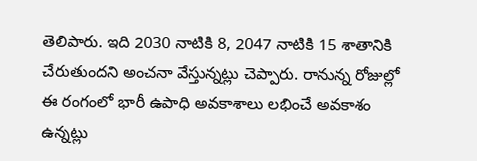తెలిపారు. ఇది 2030 నాటికి 8, 2047 నాటికి 15 శాతానికి చేరుతుందని అంచనా వేస్తున్నట్లు చెప్పారు. రానున్న రోజుల్లో ఈ రంగంలో భారీ ఉపాధి అవకాశాలు లభించే అవకాశం ఉన్నట్లు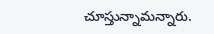చూస్తున్నామన్నారు.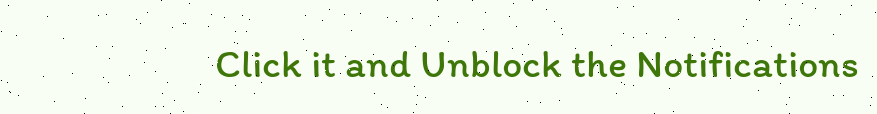Click it and Unblock the Notifications